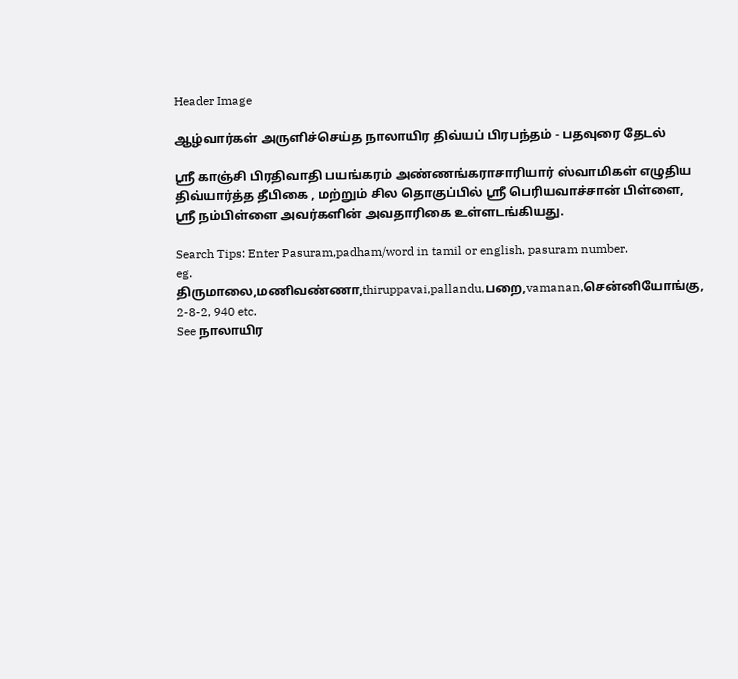Header Image

ஆழ்வார்கள் அருளிச்செய்த நாலாயிர திவ்யப் பிரபந்தம் - பதவுரை தேடல்

ஸ்ரீ காஞ்சி பிரதிவாதி பயங்கரம் அண்ணங்கராசாரியார் ஸ்வாமிகள் எழுதிய திவ்யார்த்த தீபிகை , மற்றும் சில தொகுப்பில் ஸ்ரீ பெரியவாச்சான் பிள்ளை, ஸ்ரீ நம்பிள்ளை அவர்களின் அவதாரிகை உள்ளடங்கியது.

Search Tips: Enter Pasuram,padham/word in tamil or english, pasuram number.
eg. திருமாலை,மணிவண்ணா,thiruppavai,pallandu,பறை,vamanan,சென்னியோங்கு, 2-8-2, 940 etc.
See நாலாயிர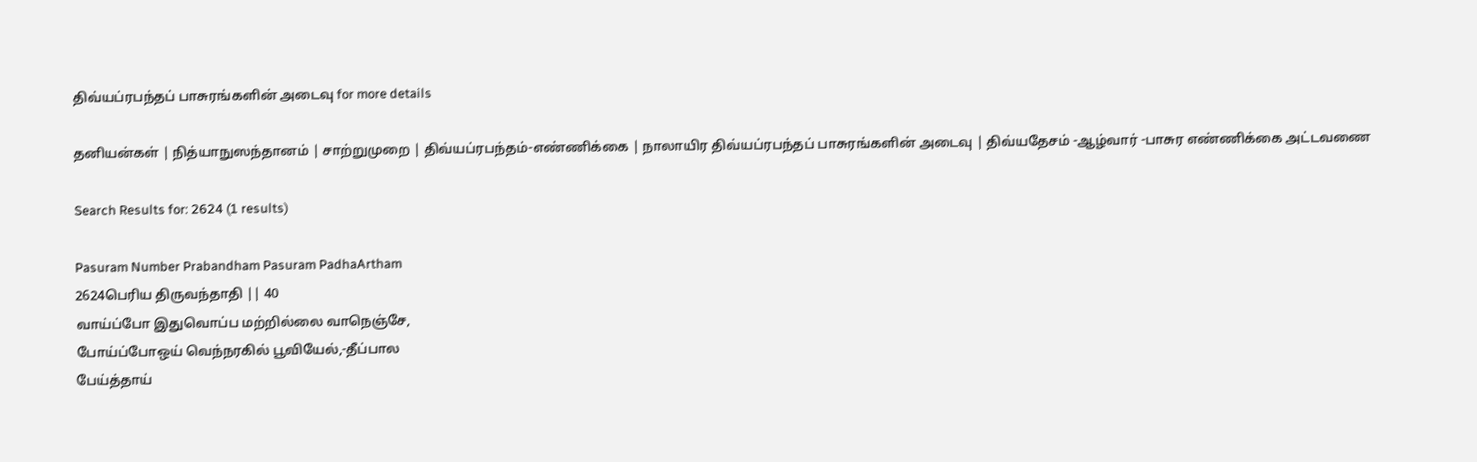திவ்யப்ரபந்தப் பாசுரங்களின் அடைவு for more details

தனியன்கள் | நித்யாநுஸந்தானம் | சாற்றுமுறை | திவ்யப்ரபந்தம்-எண்ணிக்கை | நாலாயிர திவ்யப்ரபந்தப் பாசுரங்களின் அடைவு | திவ்யதேசம் -ஆழ்வார் -பாசுர எண்ணிக்கை அட்டவணை

Search Results for: 2624 (1 results)

Pasuram Number Prabandham Pasuram PadhaArtham
2624பெரிய திருவந்தாதி || 40
வாய்ப்போ இதுவொப்ப மற்றில்லை வாநெஞ்சே,
போய்ப்போஒய் வெந்நரகில் பூவியேல்,-தீப்பால
பேய்த்தாய்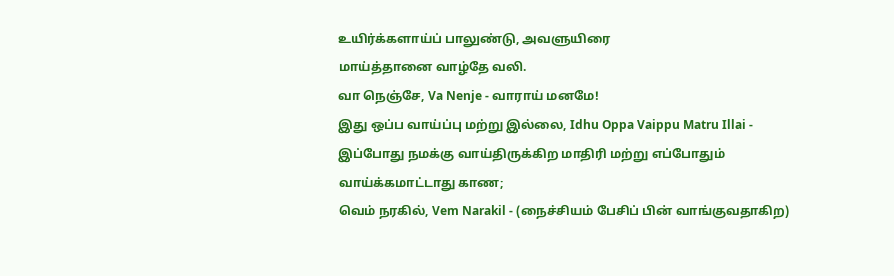உயிர்க்களாய்ப் பாலுண்டு, அவளுயிரை
மாய்த்தானை வாழ்தே வலி.
வா நெஞ்சே, Va Nenje - வாராய் மனமே!
இது ஒப்ப வாய்ப்பு மற்று இல்லை, Idhu Oppa Vaippu Matru Illai - இப்போது நமக்கு வாய்திருக்கிற மாதிரி மற்று எப்போதும் வாய்க்கமாட்டாது காண;
வெம் நரகில், Vem Narakil - (நைச்சியம் பேசிப் பின் வாங்குவதாகிற)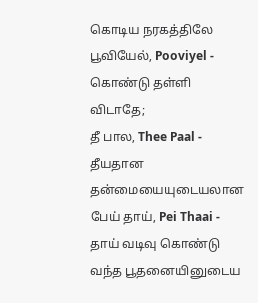கொடிய நரகத்திலே
பூவியேல், Pooviyel - கொண்டு தள்ளி விடாதே;
தீ பால, Thee Paal - தீயதான தன்மையையுடையலான
பேய் தாய், Pei Thaai - தாய் வடிவு கொண்டு வந்த பூதனையினுடைய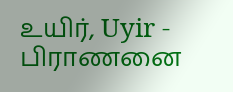உயிர், Uyir - பிராணனை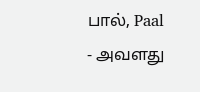பால், Paal - அவளது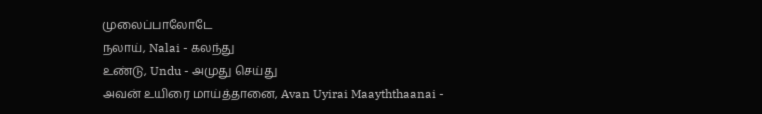முலைப்பாலோடே
நலாய், Nalai - கலந்து
உண்டு, Undu - அமுது செய்து
அவன் உயிரை மாய்த்தானை, Avan Uyirai Maayththaanai -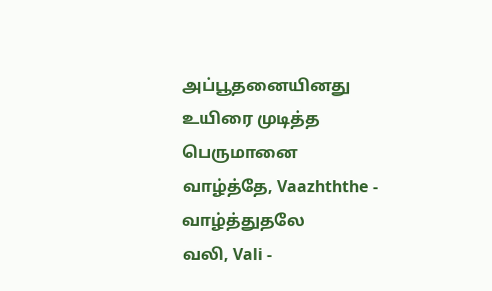அப்பூதனையினது உயிரை முடித்த பெருமானை
வாழ்த்தே, Vaazhththe - வாழ்த்துதலே
வலி, Vali -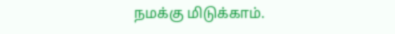நமக்கு மிடுக்காம்.